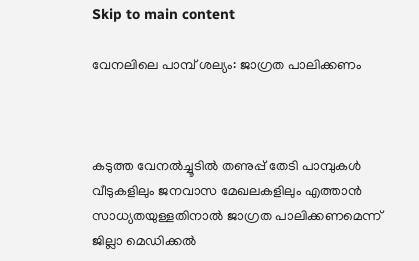Skip to main content

വേനലിലെ പാമ്പ് ശല്യം: ജാഗ്രത പാലിക്കണം



കടുത്ത വേനല്‍ച്ചൂടില്‍ തണുപ്പ് തേടി പാമ്പുകള്‍ വീടുകളിലും ജനവാസ മേഖലകളിലും എത്താന്‍ സാധ്യതയുള്ളതിനാല്‍ ജാഗ്രത പാലിക്കണമെന്ന് ജില്ലാ മെഡിക്കല്‍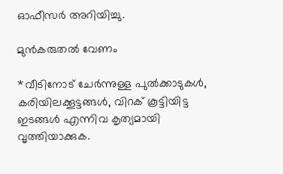ഓഫീസര്‍ അറിയിച്ചു.

മുന്‍കരുതല്‍ വേണം

*വീടിനോട് ചേര്‍ന്നുള്ള പുല്‍ക്കാടുകള്‍, കരിയിലക്കൂട്ടങ്ങള്‍, വിറക് കൂട്ടിയിട്ട ഇടങ്ങള്‍ എന്നിവ കൃത്യമായി വൃത്തിയാക്കുക.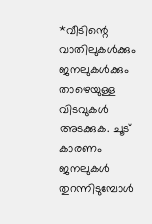*വീടിന്റെ വാതിലുകള്‍ക്കും ജനലുകള്‍ക്കും താഴെയുള്ള വിടവുകള്‍ അടക്കുക. ചൂട് കാരണം ജനലുകള്‍ തുറന്നിടുമ്പോള്‍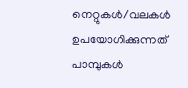നെറ്റുകള്‍/വലകള്‍ ഉപയോഗിക്കുന്നത് പാമ്പുകള്‍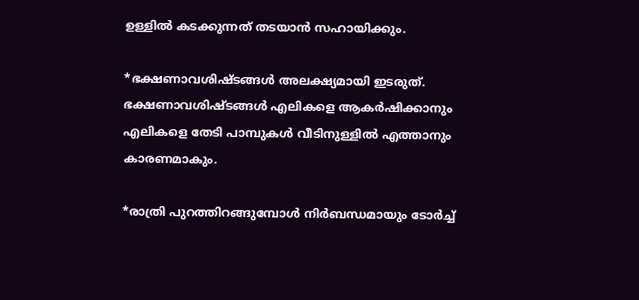ഉള്ളില്‍ കടക്കുന്നത് തടയാന്‍ സഹായിക്കും.

*ഭക്ഷണാവശിഷ്ടങ്ങള്‍ അലക്ഷ്യമായി ഇടരുത്. ഭക്ഷണാവശിഷ്ടങ്ങള്‍ എലികളെ ആകര്‍ഷിക്കാനും എലികളെ തേടി പാമ്പുകള്‍ വീടിനുള്ളില്‍ എത്താനും കാരണമാകും.

*രാത്രി പുറത്തിറങ്ങുമ്പോള്‍ നിര്‍ബന്ധമായും ടോര്‍ച്ച്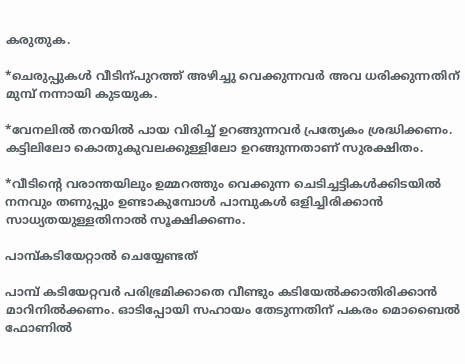കരുതുക.

*ചെരുപ്പുകള്‍ വീടിന്പുറത്ത് അഴിച്ചു വെക്കുന്നവര്‍ അവ ധരിക്കുന്നതിന് മുമ്പ് നന്നായി കുടയുക.

*വേനലില്‍ തറയില്‍ പായ വിരിച്ച് ഉറങ്ങുന്നവര്‍ പ്രത്യേകം ശ്രദ്ധിക്കണം. കട്ടിലിലോ കൊതുകുവലക്കുള്ളിലോ ഉറങ്ങുന്നതാണ് സുരക്ഷിതം.

*വീടിന്റെ വരാന്തയിലും ഉമ്മറത്തും വെക്കുന്ന ചെടിച്ചട്ടികള്‍ക്കിടയില്‍ നനവും തണുപ്പും ഉണ്ടാകുമ്പോള്‍ പാമ്പുകള്‍ ഒളിച്ചിരിക്കാന്‍ സാധ്യതയുള്ളതിനാല്‍ സൂക്ഷിക്കണം.

പാമ്പ്കടിയേറ്റാല്‍ ചെയ്യേണ്ടത്

പാമ്പ് കടിയേറ്റവര്‍ പരിഭ്രമിക്കാതെ വീണ്ടും കടിയേല്‍ക്കാതിരിക്കാന്‍ മാറിനില്‍ക്കണം. ഓടിപ്പോയി സഹായം തേടുന്നതിന് പകരം മൊബൈല്‍ ഫോണില്‍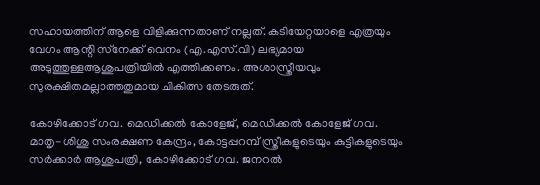സഹായത്തിന് ആളെ വിളിക്കുന്നതാണ് നല്ലത്. കടിയേറ്റയാളെ എത്രയും വേഗം ആന്റി സ്‌നേക്ക് വെനം (എ.എസ്.വി) ലഭ്യമായ അടുത്തുള്ളആശുപത്രിയില്‍ എത്തിക്കണം. അശാസ്ത്രീയവും സുരക്ഷിതമല്ലാത്തതുമായ ചികിത്സ തേടരുത്.

കോഴിക്കോട് ഗവ. മെഡിക്കല്‍ കോളേജ്, മെഡിക്കല്‍ കോളേജ് ഗവ. മാതൃ-ശിശു സംരക്ഷണ കേന്ദ്രം, കോട്ടപ്പറമ്പ് സ്ത്രീകളുടെയും കുട്ടികളുടെയും സര്‍ക്കാര്‍ ആശുപത്രി, കോഴിക്കോട് ഗവ. ജനറല്‍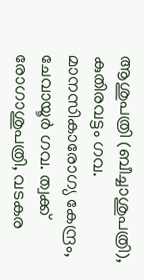ആശുപത്രി (ബീച്ചാശുപത്രി), കുതിരവട്ടം ഗവ. മാനസികാരോഗ്യ കേന്ദ്രം, ചേവായൂര്‍ ഗവ. ത്വക്ക് രോഗാശുപത്രി, വടകര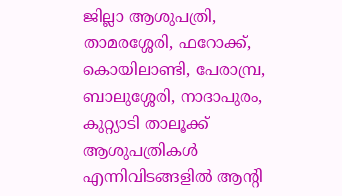ജില്ലാ ആശുപത്രി, താമരശ്ശേരി, ഫറോക്ക്, കൊയിലാണ്ടി, പേരാമ്പ്ര, ബാലുശ്ശേരി, നാദാപുരം, കുറ്റ്യാടി താലൂക്ക് ആശുപത്രികള്‍ എന്നിവിടങ്ങളില്‍ ആന്റി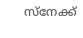സ്‌നേക്ക്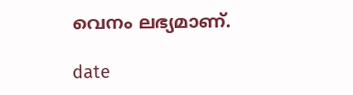വെനം ലഭ്യമാണ്.

date